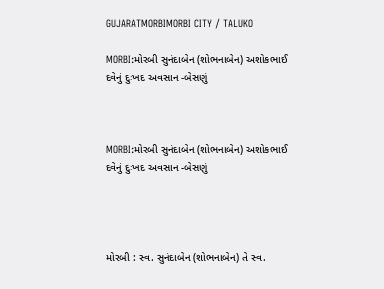GUJARATMORBIMORBI CITY / TALUKO

MORBI:મોરબી સુનંદાબેન (શોભનાબેન) અશોકભાઈ દવેનું દુઃખદ અવસાન -બેસણું



MORBI:મોરબી સુનંદાબેન (શોભનાબેન) અશોકભાઈ દવેનું દુઃખદ અવસાન -બેસણું




મોરબી : સ્વ. સુનંદાબેન (શોભનાબેન) તે સ્વ.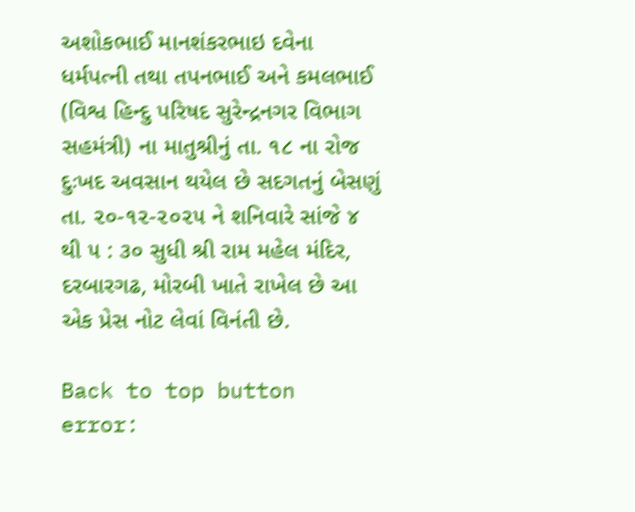અશોકભાઈ માનશંકરભાઇ દવેના ધર્મપત્ની તથા તપનભાઈ અને કમલભાઈ (વિશ્વ હિન્દુ પરિષદ સુરેન્દ્રનગર વિભાગ સહમંત્રી) ના માતુશ્રીનું તા. ૧૮ ના રોજ દુઃખદ અવસાન થયેલ છે સદગતનું બેસણું તા. ૨૦-૧૨-૨૦૨૫ ને શનિવારે સાંજે ૪ થી ૫ : ૩૦ સુધી શ્રી રામ મહેલ મંદિર, દરબારગઢ, મોરબી ખાતે રાખેલ છે આ એક પ્રેસ નોટ લેવાં વિનંતી છે.

Back to top button
error: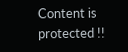Content is protected !!